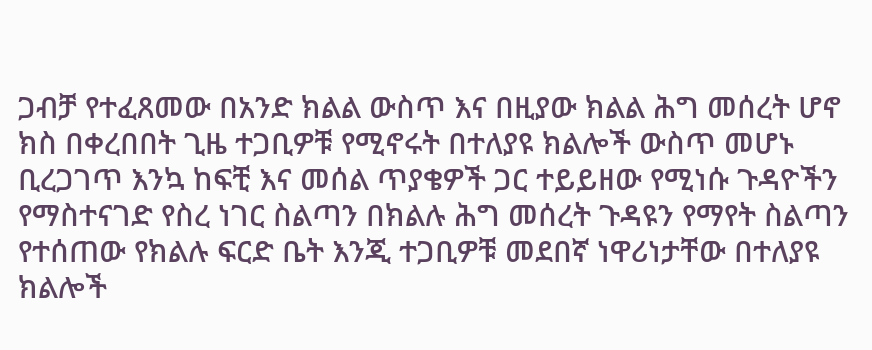ጋብቻ የተፈጸመው በአንድ ክልል ውስጥ እና በዚያው ክልል ሕግ መሰረት ሆኖ ክስ በቀረበበት ጊዜ ተጋቢዎቹ የሚኖሩት በተለያዩ ክልሎች ውስጥ መሆኑ ቢረጋገጥ እንኳ ከፍቺ እና መሰል ጥያቄዎች ጋር ተይይዘው የሚነሱ ጉዳዮችን የማስተናገድ የስረ ነገር ስልጣን በክልሉ ሕግ መሰረት ጉዳዩን የማየት ስልጣን የተሰጠው የክልሉ ፍርድ ቤት እንጂ ተጋቢዎቹ መደበኛ ነዋሪነታቸው በተለያዩ ክልሎች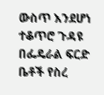ውስጥ እንደሆነ ተቆጥሮ ጉዳዩ በፌዴራል ፍርድ ቤቶች የስረ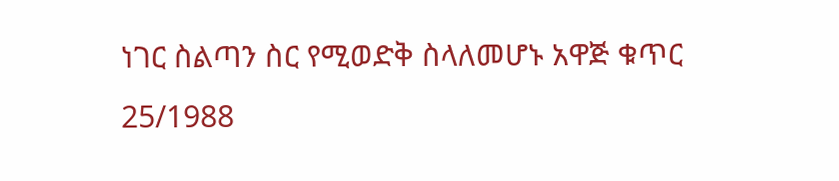ነገር ስልጣን ስር የሚወድቅ ስላለመሆኑ አዋጅ ቁጥር 25/1988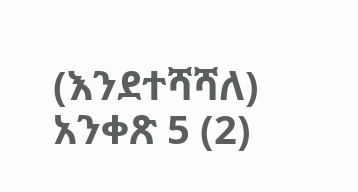(እንደተሻሻለ) አንቀጽ 5 (2)